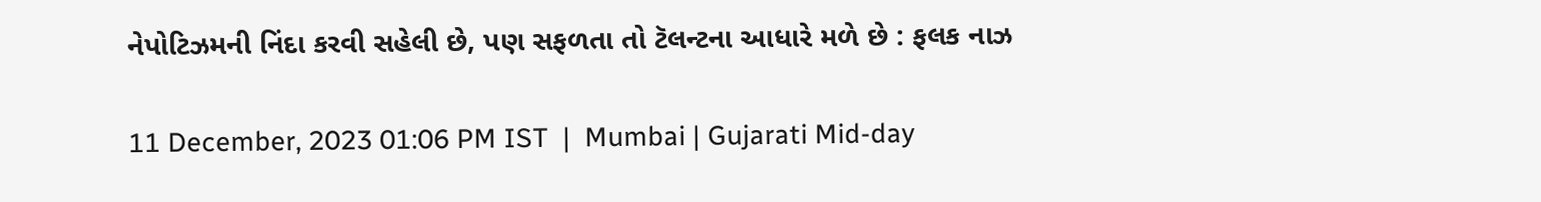નેપોટિઝમની નિંદા કરવી સહેલી છે, પણ સફળતા તો ટૅલન્ટના આધારે મળે છે : ફલક નાઝ

11 December, 2023 01:06 PM IST  |  Mumbai | Gujarati Mid-day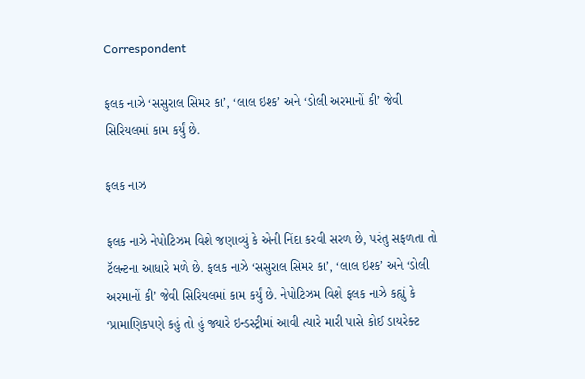Correspondent

ફલક નાઝે ‘સસુરાલ સિમર કા’, ‘લાલ ઇશ્ક’ અને ‘ડોલી અરમાનોં કી’ જેવી સિરિયલમાં કામ કર્યું છે.

ફલક નાઝ

ફલક નાઝે નેપોટિઝમ વિશે જણાવ્યું કે એની નિંદા કરવી સરળ છે, પરંતુ સફળતા તો ટૅલન્ટના આધારે મળે છે. ફલક નાઝે ‘સસુરાલ સિમર કા’, ‘લાલ ઇશ્ક’ અને ‘ડોલી અરમાનોં કી’ જેવી સિરિયલમાં કામ કર્યું છે. નેપોટિઝમ વિશે ફલક નાઝે કહ્યું કે ‘પ્રામાણિકપણે કહું તો હું જ્યારે ઇન્ડસ્ટ્રીમાં આવી ત્યારે મારી પાસે કોઈ ડાયરેક્ટ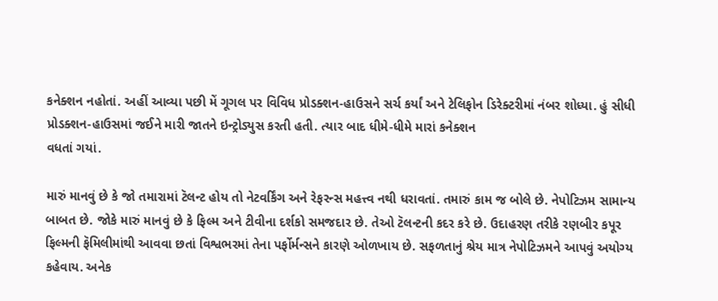કનેક્શન નહોતાં. અહીં આવ્યા પછી મેં ગૂગલ પર વિવિધ પ્રોડક્શન-હાઉસને સર્ચ કર્યાં અને ટેલિફોન ડિરેક્ટરીમાં નંબર શોધ્યા. હું સીધી પ્રોડક્શન-હાઉસમાં જઈને મારી જાતને ઇન્ટ્રોડ્યુસ કરતી હતી. ત્યાર બાદ ધીમે-ધીમે મારાં કનેક્શન
વધતાં ગયાં.

મારું માનવું છે કે જો તમારામાં ટૅલન્ટ હોય તો નેટવર્કિંગ અને રેફરન્સ મહત્ત્વ નથી ધરાવતાં. તમારું કામ જ બોલે છે. નેપોટિઝમ સામાન્ય બાબત છે. જોકે મારું માનવું છે કે ફિલ્મ અને ટીવીના દર્શકો સમજદાર છે. તેઓ ટૅલન્ટની કદર કરે છે. ઉદાહરણ તરીકે રણબીર કપૂર ફિલ્મની ફૅમિલીમાંથી આવવા છતાં વિશ્વભરમાં તેના પર્ફોર્મન્સને કારણે ઓળખાય છે. સફળતાનું શ્રેય માત્ર નેપોટિઝમને આપવું અયોગ્ય કહેવાય. અનેક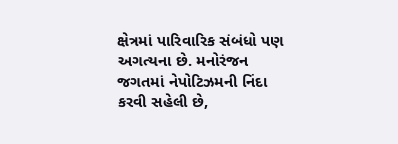ક્ષેત્રમાં પારિવારિક સંબંધો પણ અગત્યના છે. મનોરંજન જગતમાં નેપોટિઝમની નિંદા કરવી સહેલી છે,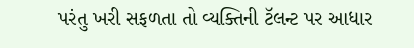પરંતુ ખરી સફળતા તો વ્યક્તિની ટૅલન્ટ પર આધાર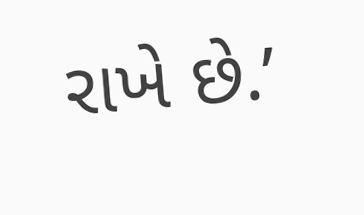રાખે છે.’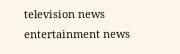television news entertainment news